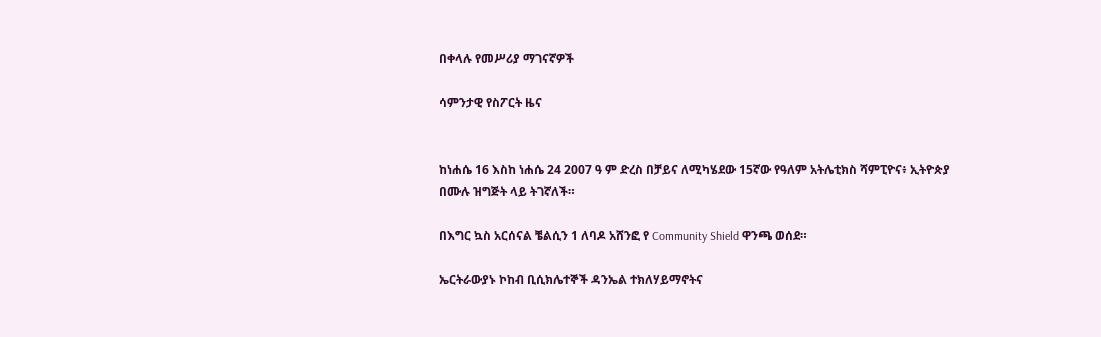በቀላሉ የመሥሪያ ማገናኛዎች

ሳምንታዊ የስፖርት ዜና


ከነሐሴ 16 እስከ ነሐሴ 24 2007 ዓ ም ድረስ በቻይና ለሚካሄደው 15ኛው የዓለም አትሌቲክስ ሻምፒዮና፥ ኢትዮጵያ በሙሉ ዝግጅት ላይ ትገኛለች።

በእግር ኳስ አርሰናል ቼልሲን 1 ለባዶ አሸንፎ የ Community Shield ዋንጫ ወሰደ።

ኤርትራውያኑ ኮከብ ቢሲክሌተኞች ዳንኤል ተክለሃይማኖትና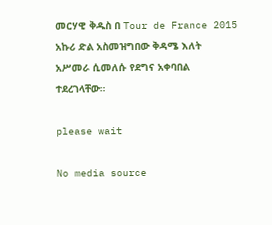መርሃዊ ቅዱስ በ Tour de France 2015 አኩሪ ድል አስመዝግበው ቅዳሜ እለት አሥመራ ሲመለሱ የደግና አቀባበል ተደረገላቸው።

please wait

No media source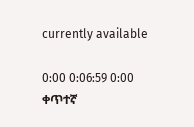currently available

0:00 0:06:59 0:00
ቀጥተኛ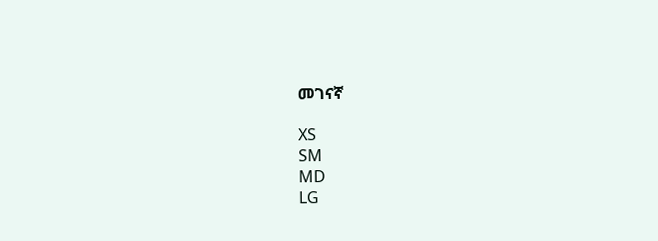መገናኛ

XS
SM
MD
LG